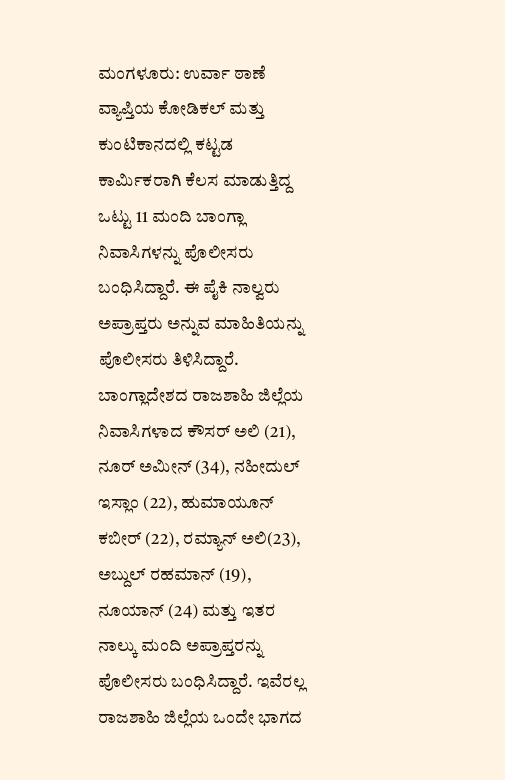ಮಂಗಳೂರು: ಉರ್ವಾ ಠಾಣೆ ವ್ಯಾಪ್ತಿಯ ಕೋಡಿಕಲ್ ಮತ್ತು ಕುಂಟಿಕಾನದಲ್ಲಿ ಕಟ್ಟಡ ಕಾರ್ಮಿಕರಾಗಿ ಕೆಲಸ ಮಾಡುತ್ತಿದ್ದ ಒಟ್ಟು 11 ಮಂದಿ ಬಾಂಗ್ಲಾ ನಿವಾಸಿಗಳನ್ನು ಪೊಲೀಸರು ಬಂಧಿಸಿದ್ದಾರೆ. ಈ ಪೈಕಿ ನಾಲ್ವರು ಅಪ್ರಾಪ್ತರು ಅನ್ನುವ ಮಾಹಿತಿಯನ್ನು ಪೊಲೀಸರು ತಿಳಿಸಿದ್ದಾರೆ.
ಬಾಂಗ್ಲಾದೇಶದ ರಾಜಶಾಹಿ ಜಿಲ್ಲೆಯ ನಿವಾಸಿಗಳಾದ ಕೌಸರ್ ಅಲಿ (21), ನೂರ್ ಅಮೀನ್ (34), ನಹೀದುಲ್ ಇಸ್ಲಾಂ (22), ಹುಮಾಯೂನ್ ಕಬೀರ್ (22), ರಮ್ಯಾನ್ ಅಲಿ(23), ಅಬ್ದುಲ್ ರಹಮಾನ್ (19), ನೂಯಾನ್ (24) ಮತ್ತು ಇತರ ನಾಲ್ಕು ಮಂದಿ ಅಪ್ರಾಪ್ತರನ್ನು ಪೊಲೀಸರು ಬಂಧಿಸಿದ್ದಾರೆ. ಇವೆರಲ್ಲ ರಾಜಶಾಹಿ ಜಿಲ್ಲೆಯ ಒಂದೇ ಭಾಗದ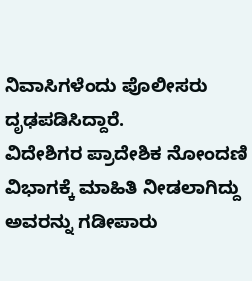ನಿವಾಸಿಗಳೆಂದು ಪೊಲೀಸರು ದೃಢಪಡಿಸಿದ್ದಾರೆ.
ವಿದೇಶಿಗರ ಪ್ರಾದೇಶಿಕ ನೋಂದಣಿ ವಿಭಾಗಕ್ಕೆ ಮಾಹಿತಿ ನೀಡಲಾಗಿದ್ದು ಅವರನ್ನು ಗಡೀಪಾರು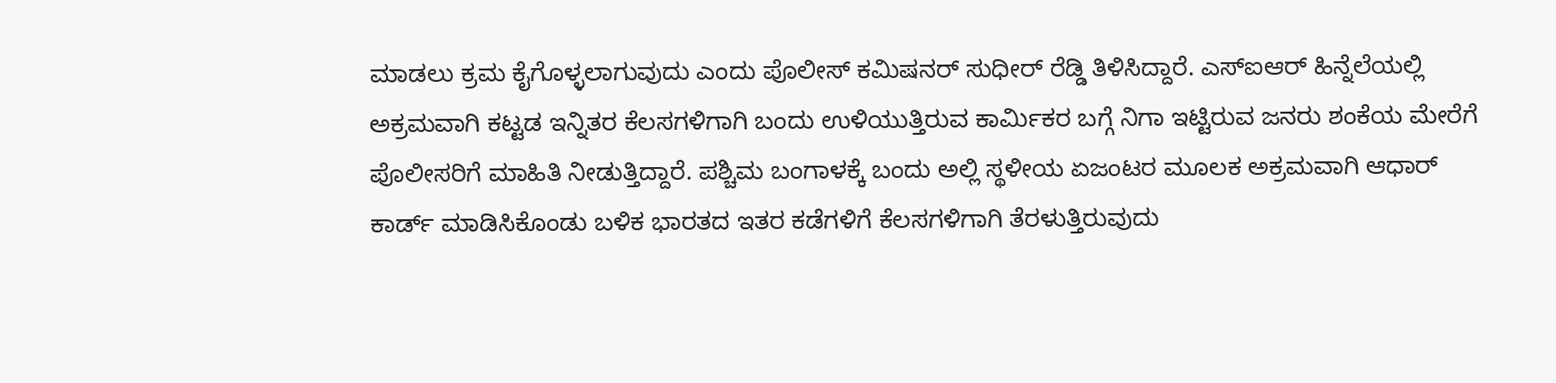ಮಾಡಲು ಕ್ರಮ ಕೈಗೊಳ್ಳಲಾಗುವುದು ಎಂದು ಪೊಲೀಸ್ ಕಮಿಷನರ್ ಸುಧೀರ್ ರೆಡ್ಡಿ ತಿಳಿಸಿದ್ದಾರೆ. ಎಸ್ಐಆರ್ ಹಿನ್ನೆಲೆಯಲ್ಲಿ ಅಕ್ರಮವಾಗಿ ಕಟ್ಟಡ ಇನ್ನಿತರ ಕೆಲಸಗಳಿಗಾಗಿ ಬಂದು ಉಳಿಯುತ್ತಿರುವ ಕಾರ್ಮಿಕರ ಬಗ್ಗೆ ನಿಗಾ ಇಟ್ಟಿರುವ ಜನರು ಶಂಕೆಯ ಮೇರೆಗೆ ಪೊಲೀಸರಿಗೆ ಮಾಹಿತಿ ನೀಡುತ್ತಿದ್ದಾರೆ. ಪಶ್ಚಿಮ ಬಂಗಾಳಕ್ಕೆ ಬಂದು ಅಲ್ಲಿ ಸ್ಥಳೀಯ ಏಜಂಟರ ಮೂಲಕ ಅಕ್ರಮವಾಗಿ ಆಧಾರ್ ಕಾರ್ಡ್ ಮಾಡಿಸಿಕೊಂಡು ಬಳಿಕ ಭಾರತದ ಇತರ ಕಡೆಗಳಿಗೆ ಕೆಲಸಗಳಿಗಾಗಿ ತೆರಳುತ್ತಿರುವುದು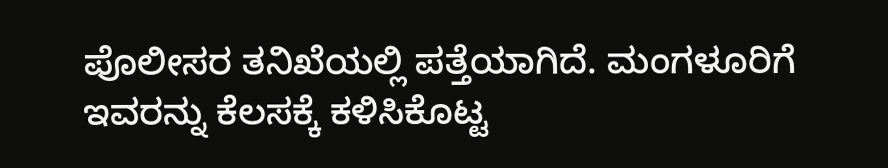ಪೊಲೀಸರ ತನಿಖೆಯಲ್ಲಿ ಪತ್ತೆಯಾಗಿದೆ. ಮಂಗಳೂರಿಗೆ ಇವರನ್ನು ಕೆಲಸಕ್ಕೆ ಕಳಿಸಿಕೊಟ್ಟ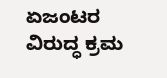ಏಜಂಟರ ವಿರುದ್ಧ ಕ್ರಮ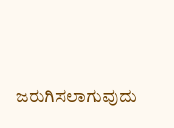ಜರುಗಿಸಲಾಗುವುದು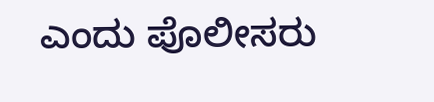ಎಂದು ಪೊಲೀಸರು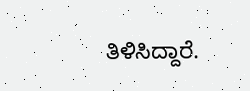ತಿಳಿಸಿದ್ದಾರೆ.